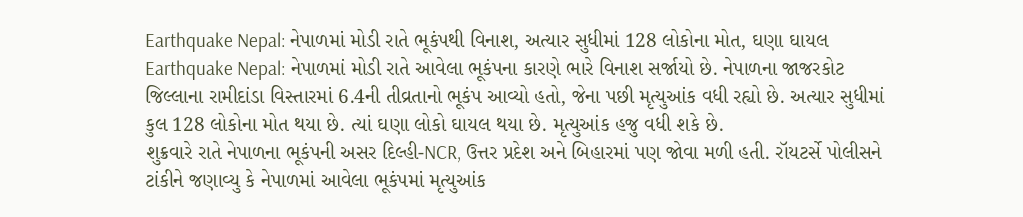Earthquake Nepal: નેપાળમાં મોડી રાતે ભૂકંપથી વિનાશ, અત્યાર સુધીમાં 128 લોકોના મોત, ઘણા ઘાયલ
Earthquake Nepal: નેપાળમાં મોડી રાતે આવેલા ભૂકંપના કારણે ભારે વિનાશ સર્જાયો છે. નેપાળના જાજરકોટ જિલ્લાના રામીદાંડા વિસ્તારમાં 6.4ની તીવ્રતાનો ભૂકંપ આવ્યો હતો, જેના પછી મૃત્યુઆંક વધી રહ્યો છે. અત્યાર સુધીમાં કુલ 128 લોકોના મોત થયા છે. ત્યાં ઘણા લોકો ઘાયલ થયા છે. મૃત્યુઆંક હજુ વધી શકે છે.
શુક્રવારે રાતે નેપાળના ભૂકંપની અસર દિલ્હી-NCR, ઉત્તર પ્રદેશ અને બિહારમાં પણ જોવા મળી હતી. રૉયટર્સે પોલીસને ટાંકીને જણાવ્યુ કે નેપાળમાં આવેલા ભૂકંપમાં મૃત્યુઆંક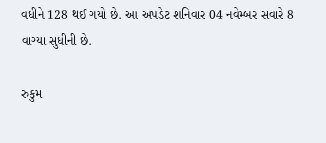વધીને 128 થઈ ગયો છે. આ અપડેટ શનિવાર 04 નવેમ્બર સવારે 8 વાગ્યા સુધીની છે.

રુકુમ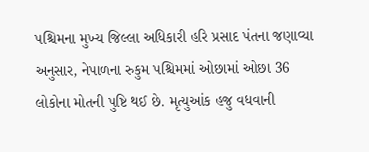પશ્ચિમના મુખ્ય જિલ્લા અધિકારી હરિ પ્રસાદ પંતના જણાવ્યા અનુસાર, નેપાળના રુકુમ પશ્ચિમમાં ઓછામાં ઓછા 36 લોકોના મોતની પુષ્ટિ થઈ છે. મૃત્યુઆંક હજુ વધવાની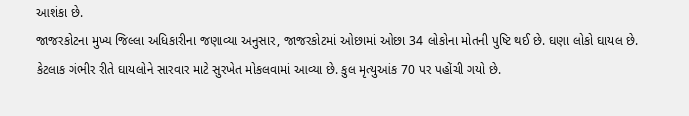આશંકા છે.
જાજરકોટના મુખ્ય જિલ્લા અધિકારીના જણાવ્યા અનુસાર, જાજરકોટમાં ઓછામાં ઓછા 34 લોકોના મોતની પુષ્ટિ થઈ છે. ઘણા લોકો ઘાયલ છે. કેટલાક ગંભીર રીતે ઘાયલોને સારવાર માટે સુરખેત મોકલવામાં આવ્યા છે. કુલ મૃત્યુઆંક 70 પર પહોંચી ગયો છે.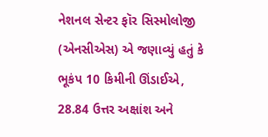નેશનલ સેન્ટર ફૉર સિસ્મોલોજી (એનસીએસ) એ જણાવ્યું હતું કે ભૂકંપ 10 કિમીની ઊંડાઈએ, 28.84 ઉત્તર અક્ષાંશ અને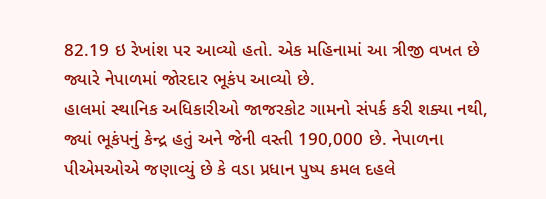82.19 ઇ રેખાંશ પર આવ્યો હતો. એક મહિનામાં આ ત્રીજી વખત છે જ્યારે નેપાળમાં જોરદાર ભૂકંપ આવ્યો છે.
હાલમાં સ્થાનિક અધિકારીઓ જાજરકોટ ગામનો સંપર્ક કરી શક્યા નથી, જ્યાં ભૂકંપનું કેન્દ્ર હતું અને જેની વસ્તી 190,000 છે. નેપાળના પીએમઓએ જણાવ્યું છે કે વડા પ્રધાન પુષ્પ કમલ દહલે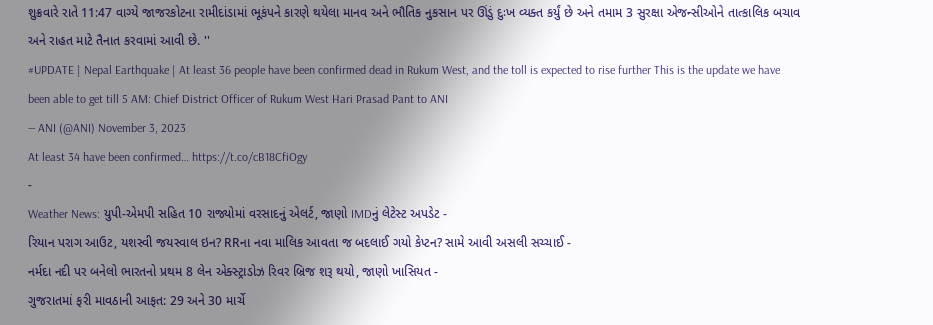શુક્રવારે રાતે 11:47 વાગ્યે જાજરકોટના રામીદાંડામાં ભૂકંપને કારણે થયેલા માનવ અને ભૌતિક નુકસાન પર ઊંડું દુઃખ વ્યક્ત કર્યું છે અને તમામ 3 સુરક્ષા એજન્સીઓને તાત્કાલિક બચાવ અને રાહત માટે તૈનાત કરવામાં આવી છે. ''
#UPDATE | Nepal Earthquake | At least 36 people have been confirmed dead in Rukum West, and the toll is expected to rise further This is the update we have been able to get till 5 AM: Chief District Officer of Rukum West Hari Prasad Pant to ANI
— ANI (@ANI) November 3, 2023
At least 34 have been confirmed… https://t.co/cB18CfiOgy
-
Weather News: યુપી-એમપી સહિત 10 રાજ્યોમાં વરસાદનું એલર્ટ, જાણો IMDનું લેટેસ્ટ અપડેટ -
રિયાન પરાગ આઉટ, યશસ્વી જયસ્વાલ ઇન? RRના નવા માલિક આવતા જ બદલાઈ ગયો કેપ્ટન? સામે આવી અસલી સચ્ચાઈ -
નર્મદા નદી પર બનેલો ભારતનો પ્રથમ 8 લેન એક્સ્ટ્રાડોઝ રિવર બ્રિજ શરૂ થયો, જાણો ખાસિયત -
ગુજરાતમાં ફરી માવઠાની આફત: 29 અને 30 માર્ચે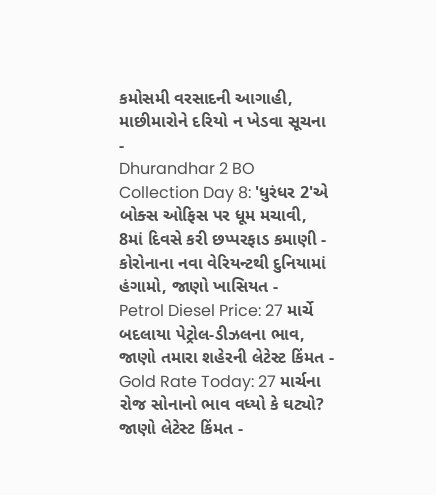કમોસમી વરસાદની આગાહી, માછીમારોને દરિયો ન ખેડવા સૂચના -
Dhurandhar 2 BO Collection Day 8: 'ધુરંધર 2'એ બોક્સ ઓફિસ પર ધૂમ મચાવી, 8માં દિવસે કરી છપ્પરફાડ કમાણી -
કોરોનાના નવા વેરિયન્ટથી દુનિયામાં હંગામો, જાણો ખાસિયત -
Petrol Diesel Price: 27 માર્ચે બદલાયા પેટ્રોલ-ડીઝલના ભાવ, જાણો તમારા શહેરની લેટેસ્ટ કિંમત -
Gold Rate Today: 27 માર્ચના રોજ સોનાનો ભાવ વધ્યો કે ઘટ્યો? જાણો લેટેસ્ટ કિંમત -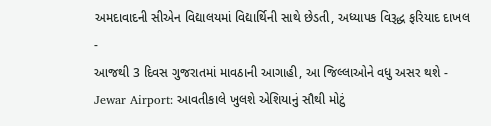અમદાવાદની સીએન વિદ્યાલયમાં વિદ્યાર્થિની સાથે છેડતી, અધ્યાપક વિરૂદ્ધ ફરિયાદ દાખલ -
આજથી 3 દિવસ ગુજરાતમાં માવઠાની આગાહી, આ જિલ્લાઓને વધુ અસર થશે -
Jewar Airport: આવતીકાલે ખુલશે એશિયાનું સૌથી મોટું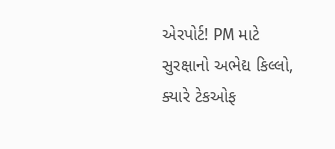એરપોર્ટ! PM માટે સુરક્ષાનો અભેદ્ય કિલ્લો, ક્યારે ટેકઓફ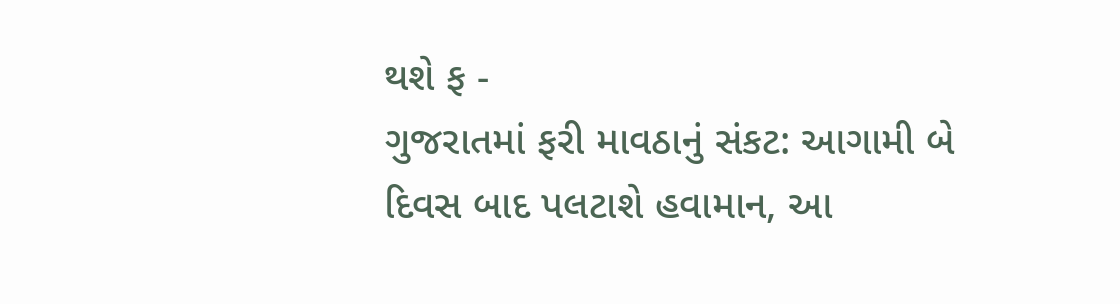થશે ફ -
ગુજરાતમાં ફરી માવઠાનું સંકટ: આગામી બે દિવસ બાદ પલટાશે હવામાન, આ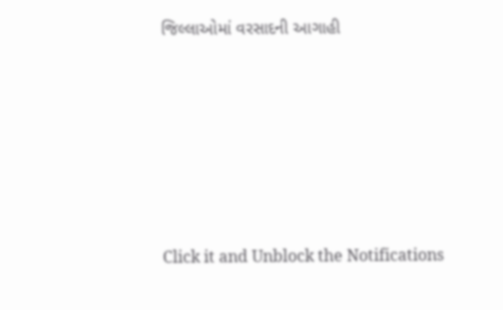જિલ્લાઓમાં વરસાદની આગાહી









Click it and Unblock the Notifications